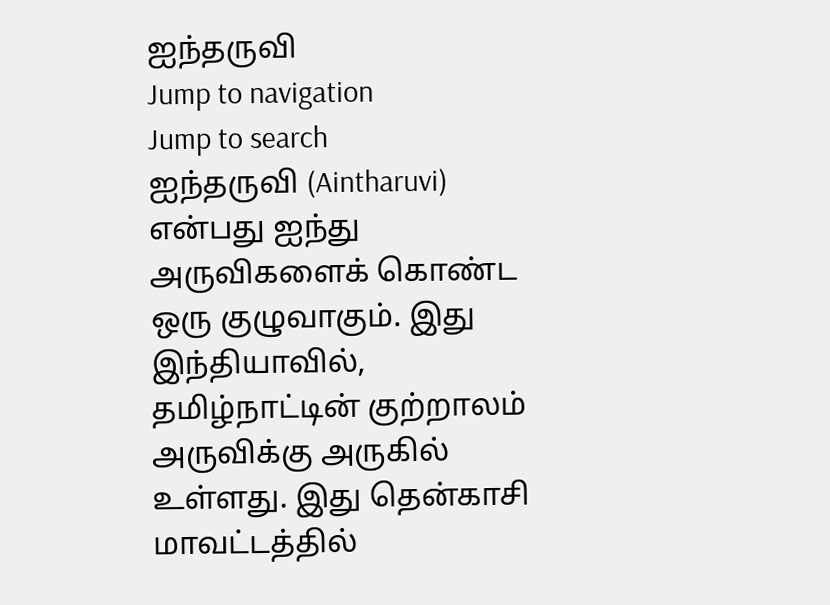ஐந்தருவி
Jump to navigation
Jump to search
ஐந்தருவி (Aintharuvi) என்பது ஐந்து அருவிகளைக் கொண்ட ஒரு குழுவாகும். இது இந்தியாவில், தமிழ்நாட்டின் குற்றாலம் அருவிக்கு அருகில் உள்ளது. இது தென்காசி மாவட்டத்தில்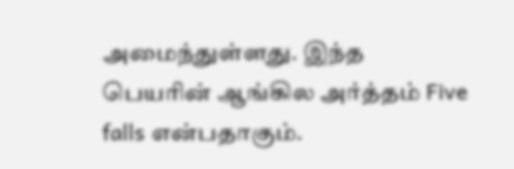அமைந்துள்ளது. இந்த பெயரின் ஆங்கில அர்த்தம் Five falls என்பதாகும்.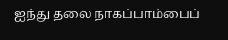ஐந்து தலை நாகப்பாம்பைப்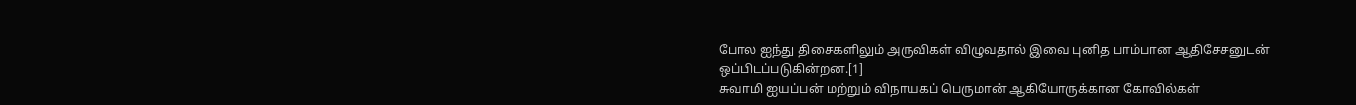போல ஐந்து திசைகளிலும் அருவிகள் விழுவதால் இவை புனித பாம்பான ஆதிசேசனுடன் ஒப்பிடப்படுகின்றன.[1]
சுவாமி ஐயப்பன் மற்றும் விநாயகப் பெருமான் ஆகியோருக்கான கோவில்கள்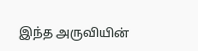இந்த அருவியின்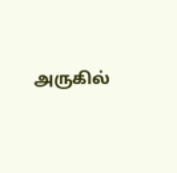அருகில்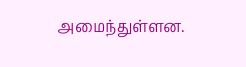அமைந்துள்ளன.